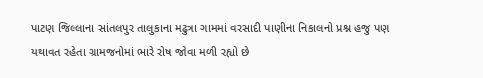પાટણ જિલ્લાના સાંતલપુર તાલુકાના મઢુત્રા ગામમાં વરસાદી પાણીના નિકાલનો પ્રશ્ન હજુ પણ યથાવત રહેતા ગ્રામજનોમાં ભારે રોષ જોવા મળી રહ્યો છે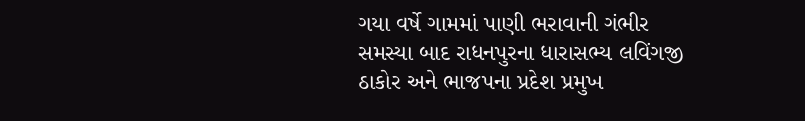ગયા વર્ષે ગામમાં પાણી ભરાવાની ગંભીર સમસ્યા બાદ રાધનપુરના ધારાસભ્ય લવિંગજી ઠાકોર અને ભાજપના પ્રદેશ પ્રમુખ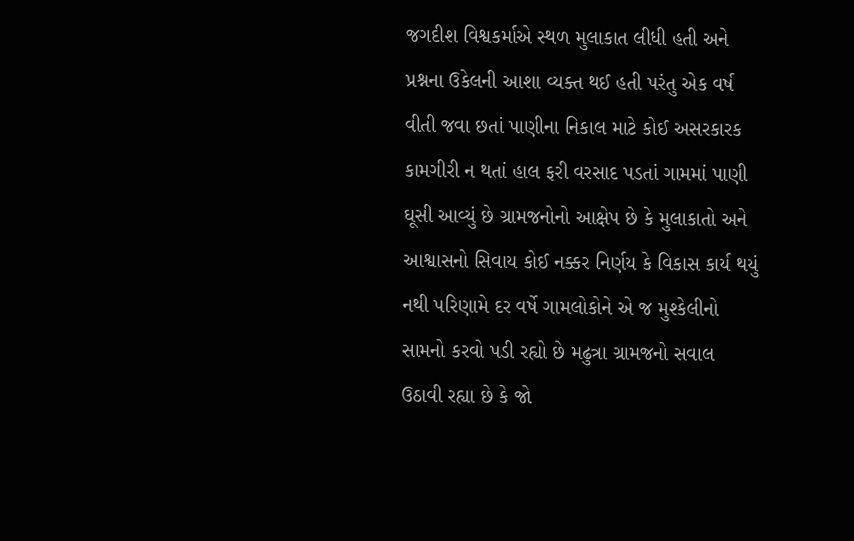જગદીશ વિશ્વકર્માએ સ્થળ મુલાકાત લીધી હતી અને પ્રશ્નના ઉકેલની આશા વ્યક્ત થઈ હતી પરંતુ એક વર્ષ વીતી જવા છતાં પાણીના નિકાલ માટે કોઈ અસરકારક કામગીરી ન થતાં હાલ ફરી વરસાદ પડતાં ગામમાં પાણી ઘૂસી આવ્યું છે ગ્રામજનોનો આક્ષેપ છે કે મુલાકાતો અને આશ્વાસનો સિવાય કોઈ નક્કર નિર્ણય કે વિકાસ કાર્ય થયું નથી પરિણામે દર વર્ષે ગામલોકોને એ જ મુશ્કેલીનો સામનો કરવો પડી રહ્યો છે મઢુત્રા ગ્રામજનો સવાલ ઉઠાવી રહ્યા છે કે જો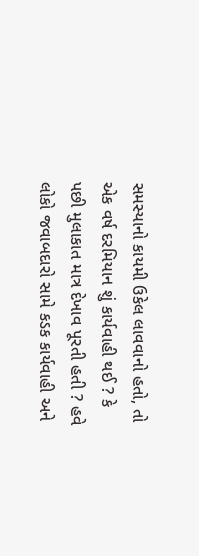સમસ્યાનો કાયમી ઉકેલ લાવવાનો હતો, તો એક વર્ષ દરમિયાન શું કાર્યવાહી થઈ ? કે પછી મુલાકાત માત્ર દેખાવ પૂરતી હતી ? હવે લોકો જવાબદારો સામે કડક કાર્યવાહી અને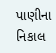પાણીના નિકાલ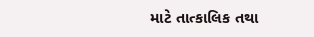માટે તાત્કાલિક તથા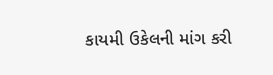કાયમી ઉકેલની માંગ કરી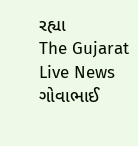રહ્યા
The Gujarat Live News ગોવાભાઈ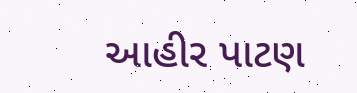આહીર પાટણ